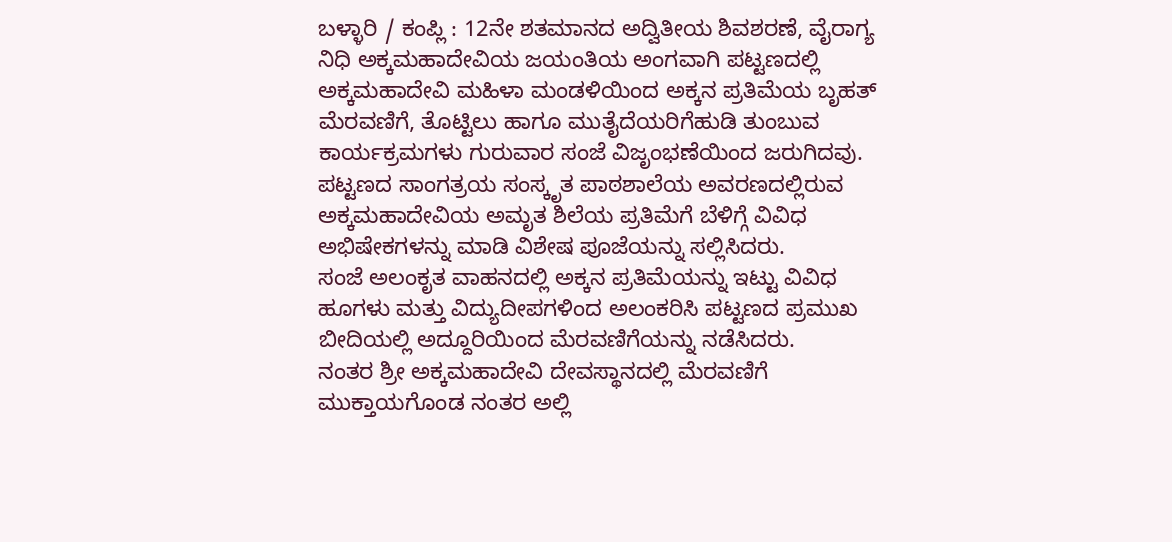ಬಳ್ಳಾರಿ / ಕಂಪ್ಲಿ : 12ನೇ ಶತಮಾನದ ಅದ್ವಿತೀಯ ಶಿವಶರಣೆ, ವೈರಾಗ್ಯ ನಿಧಿ ಅಕ್ಕಮಹಾದೇವಿಯ ಜಯಂತಿಯ ಅಂಗವಾಗಿ ಪಟ್ಟಣದಲ್ಲಿ ಅಕ್ಕಮಹಾದೇವಿ ಮಹಿಳಾ ಮಂಡಳಿಯಿಂದ ಅಕ್ಕನ ಪ್ರತಿಮೆಯ ಬೃಹತ್ ಮೆರವಣಿಗೆ, ತೊಟ್ಟಿಲು ಹಾಗೂ ಮುತೈದೆಯರಿಗೆಹುಡಿ ತುಂಬುವ ಕಾರ್ಯಕ್ರಮಗಳು ಗುರುವಾರ ಸಂಜೆ ವಿಜೃಂಭಣೆಯಿಂದ ಜರುಗಿದವು.
ಪಟ್ಟಣದ ಸಾಂಗತ್ರಯ ಸಂಸ್ಕೃತ ಪಾಠಶಾಲೆಯ ಅವರಣದಲ್ಲಿರುವ ಅಕ್ಕಮಹಾದೇವಿಯ ಅಮೃತ ಶಿಲೆಯ ಪ್ರತಿಮೆಗೆ ಬೆಳಿಗ್ಗೆ ವಿವಿಧ ಅಭಿಷೇಕಗಳನ್ನು ಮಾಡಿ ವಿಶೇಷ ಪೂಜೆಯನ್ನು ಸಲ್ಲಿಸಿದರು.
ಸಂಜೆ ಅಲಂಕೃತ ವಾಹನದಲ್ಲಿ ಅಕ್ಕನ ಪ್ರತಿಮೆಯನ್ನು ಇಟ್ಟು ವಿವಿಧ ಹೂಗಳು ಮತ್ತು ವಿದ್ಯುದೀಪಗಳಿಂದ ಅಲಂಕರಿಸಿ ಪಟ್ಟಣದ ಪ್ರಮುಖ ಬೀದಿಯಲ್ಲಿ ಅದ್ದೂರಿಯಿಂದ ಮೆರವಣಿಗೆಯನ್ನು ನಡೆಸಿದರು.
ನಂತರ ಶ್ರೀ ಅಕ್ಕಮಹಾದೇವಿ ದೇವಸ್ಥಾನದಲ್ಲಿ ಮೆರವಣಿಗೆ ಮುಕ್ತಾಯಗೊಂಡ ನಂತರ ಅಲ್ಲಿ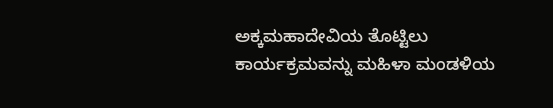ಅಕ್ಕಮಹಾದೇವಿಯ ತೊಟ್ಟಿಲು ಕಾರ್ಯಕ್ರಮವನ್ನು ಮಹಿಳಾ ಮಂಡಳಿಯ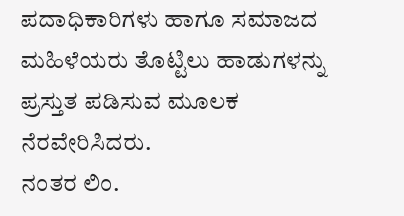ಪದಾಧಿಕಾರಿಗಳು ಹಾಗೂ ಸಮಾಜದ ಮಹಿಳೆಯರು ತೊಟ್ಟಿಲು ಹಾಡುಗಳನ್ನು ಪ್ರಸ್ತುತ ಪಡಿಸುವ ಮೂಲಕ ನೆರವೇರಿಸಿದರು.
ನಂತರ ಲಿಂ.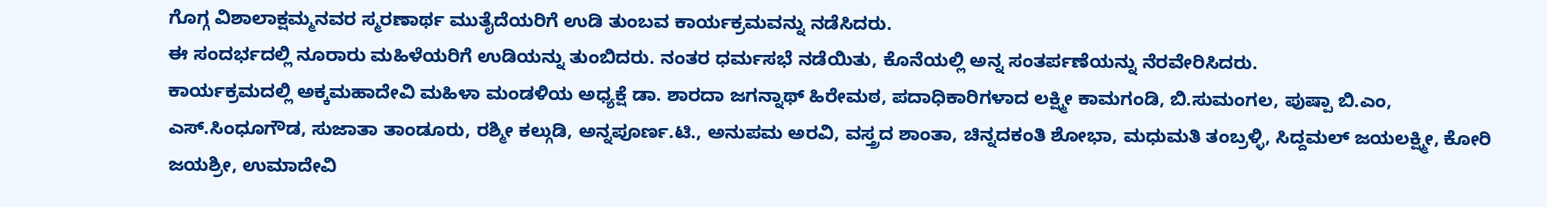ಗೊಗ್ಗ ವಿಶಾಲಾಕ್ಷಮ್ಮನವರ ಸ್ಮರಣಾರ್ಥ ಮುತೈದೆಯರಿಗೆ ಉಡಿ ತುಂಬವ ಕಾರ್ಯಕ್ರಮವನ್ನು ನಡೆಸಿದರು.
ಈ ಸಂದರ್ಭದಲ್ಲಿ ನೂರಾರು ಮಹಿಳೆಯರಿಗೆ ಉಡಿಯನ್ನು ತುಂಬಿದರು. ನಂತರ ಧರ್ಮಸಭೆ ನಡೆಯಿತು, ಕೊನೆಯಲ್ಲಿ ಅನ್ನ ಸಂತರ್ಪಣೆಯನ್ನು ನೆರವೇರಿಸಿದರು.
ಕಾರ್ಯಕ್ರಮದಲ್ಲಿ ಅಕ್ಕಮಹಾದೇವಿ ಮಹಿಳಾ ಮಂಡಳಿಯ ಅಧ್ಯಕ್ಷೆ ಡಾ. ಶಾರದಾ ಜಗನ್ನಾಥ್ ಹಿರೇಮಠ, ಪದಾಧಿಕಾರಿಗಳಾದ ಲಕ್ಷ್ಮೀ ಕಾಮಗಂಡಿ, ಬಿ.ಸುಮಂಗಲ, ಪುಷ್ಪಾ ಬಿ.ಎಂ, ಎಸ್.ಸಿಂಧೂಗೌಡ, ಸುಜಾತಾ ತಾಂಡೂರು, ರಶ್ಮೀ ಕಲ್ಗುಡಿ, ಅನ್ನಪೂರ್ಣ.ಟಿ., ಅನುಪಮ ಅರವಿ, ವಸ್ತ್ರದ ಶಾಂತಾ, ಚಿನ್ನದಕಂತಿ ಶೋಭಾ, ಮಧುಮತಿ ತಂಬ್ರಳ್ಳಿ, ಸಿದ್ದಮಲ್ ಜಯಲಕ್ಷ್ಮೀ, ಕೋರಿ ಜಯಶ್ರೀ, ಉಮಾದೇವಿ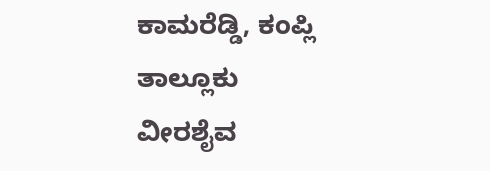ಕಾಮರೆಡ್ಡಿ, ಕಂಪ್ಲಿ ತಾಲ್ಲೂಕು ವೀರಶೈವ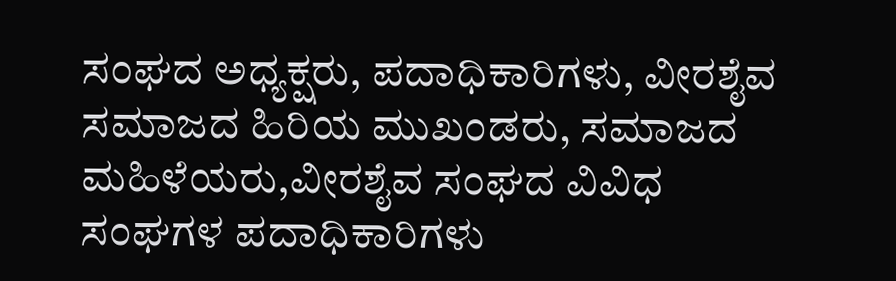ಸಂಘದ ಅಧ್ಯಕ್ಷರು, ಪದಾಧಿಕಾರಿಗಳು, ವೀರಶೈವ ಸಮಾಜದ ಹಿರಿಯ ಮುಖಂಡರು, ಸಮಾಜದ ಮಹಿಳೆಯರು,ವೀರಶೈವ ಸಂಘದ ವಿವಿಧ ಸಂಘಗಳ ಪದಾಧಿಕಾರಿಗಳು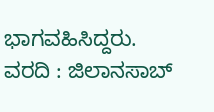ಭಾಗವಹಿಸಿದ್ದರು.
ವರದಿ : ಜಿಲಾನಸಾಬ್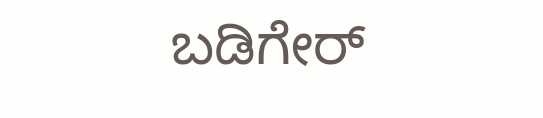ಬಡಿಗೇರ್